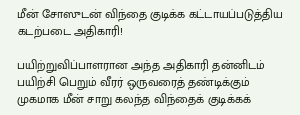மீன் சோஸுடன் விந்தை குடிக்க கட்டாயப்படுத்திய கடற்படை அதிகாரி!

பயிற்றுவிப்பாளரான அந்த அதிகாரி தன்னிடம் பயிற்சி பெறும் வீரர் ஒருவரைத் தண்டிக்கும் முகமாக மீன் சாறு கலந்த விந்தைக் குடிக்கக்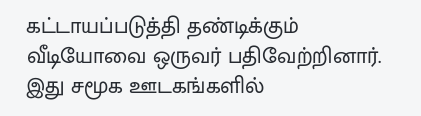கட்டாயப்படுத்தி தண்டிக்கும் வீடியோவை ஒருவர் பதிவேற்றினார். இது சமூக ஊடகங்களில்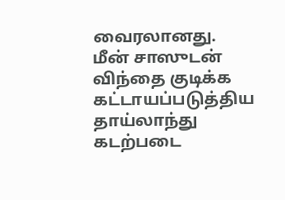வைரலானது.
மீன் சாஸுடன் விந்தை குடிக்க கட்டாயப்படுத்திய தாய்லாந்து கடற்படை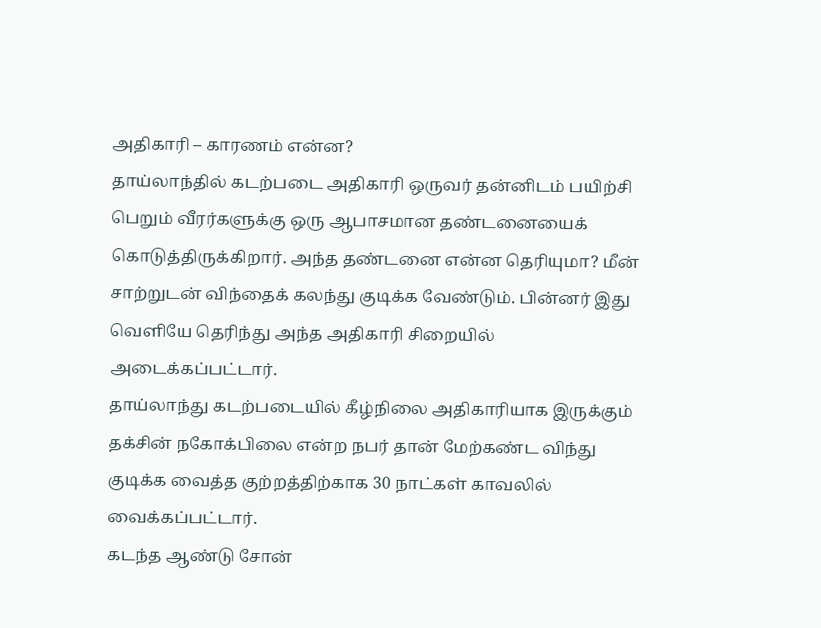அதிகாரி – காரணம் என்ன?
தாய்லாந்தில் கடற்படை அதிகாரி ஒருவர் தன்னிடம் பயிற்சி பெறும் வீரர்களுக்கு ஒரு ஆபாசமான தண்டனையைக் கொடுத்திருக்கிறார். அந்த தண்டனை என்ன தெரியுமா? மீன் சாற்றுடன் விந்தைக் கலந்து குடிக்க வேண்டும். பின்னர் இது வெளியே தெரிந்து அந்த அதிகாரி சிறையில் அடைக்கப்பட்டார்.
தாய்லாந்து கடற்படையில் கீழ்நிலை அதிகாரியாக இருக்கும் தக்சின் நகோக்பிலை என்ற நபர் தான் மேற்கண்ட விந்து குடிக்க வைத்த குற்றத்திற்காக 30 நாட்கள் காவலில் வைக்கப்பட்டார்.
கடந்த ஆண்டு சோன்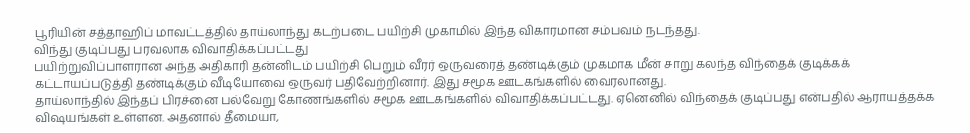பூரியின் சத்தாஹிப் மாவட்டத்தில் தாய்லாந்து கடற்படை பயிற்சி முகாமில் இந்த விகாரமான சம்பவம் நடந்தது.
விந்து குடிப்பது பரவலாக விவாதிக்கப்பட்டது
பயிற்றுவிப்பாளரான அந்த அதிகாரி தன்னிடம் பயிற்சி பெறும் வீரர் ஒருவரைத் தண்டிக்கும் முகமாக மீன் சாறு கலந்த விந்தைக் குடிக்கக் கட்டாயப்படுத்தி தண்டிக்கும் வீடியோவை ஒருவர் பதிவேற்றினார். இது சமூக ஊடகங்களில் வைரலானது.
தாய்லாந்தில் இந்தப் பிரச்னை பல்வேறு கோணங்களில் சமூக ஊடகங்களில் விவாதிக்கப்பட்டது. ஏனெனில் விந்தைக் குடிப்பது என்பதில் ஆராயத்தக்க விஷயங்கள் உள்ளன. அதனால் தீமையா,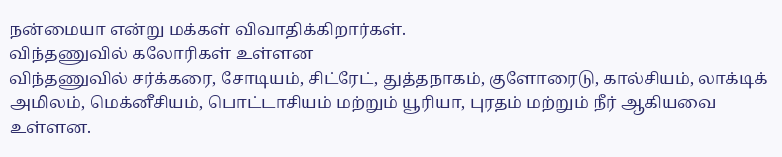நன்மையா என்று மக்கள் விவாதிக்கிறார்கள்.
விந்தணுவில் கலோரிகள் உள்ளன
விந்தணுவில் சர்க்கரை, சோடியம், சிட்ரேட், துத்தநாகம், குளோரைடு, கால்சியம், லாக்டிக் அமிலம், மெக்னீசியம், பொட்டாசியம் மற்றும் யூரியா, புரதம் மற்றும் நீர் ஆகியவை உள்ளன.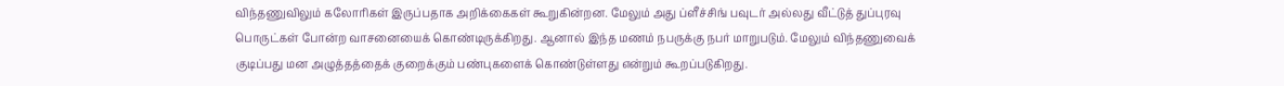விந்தணுவிலும் கலோரிகள் இருப்பதாக அறிக்கைகள் கூறுகின்றன. மேலும் அது ப்ளீச்சிங் பவுடர் அல்லது வீட்டுத் துப்புரவு பொருட்கள் போன்ற வாசனையைக் கொண்டிருக்கிறது. ஆனால் இந்த மணம் நபருக்கு நபர் மாறுபடும். மேலும் விந்தணுவைக் குடிப்பது மன அழுத்தத்தைக் குறைக்கும் பண்புகளைக் கொண்டுள்ளது என்றும் கூறப்படுகிறது.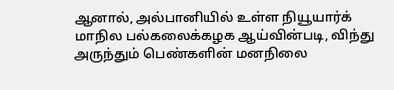ஆனால், அல்பானியில் உள்ள நியூயார்க் மாநில பல்கலைக்கழக ஆய்வின்படி, விந்து அருந்தும் பெண்களின் மனநிலை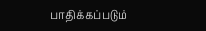பாதிக்கப்படும்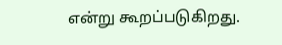என்று கூறப்படுகிறது.